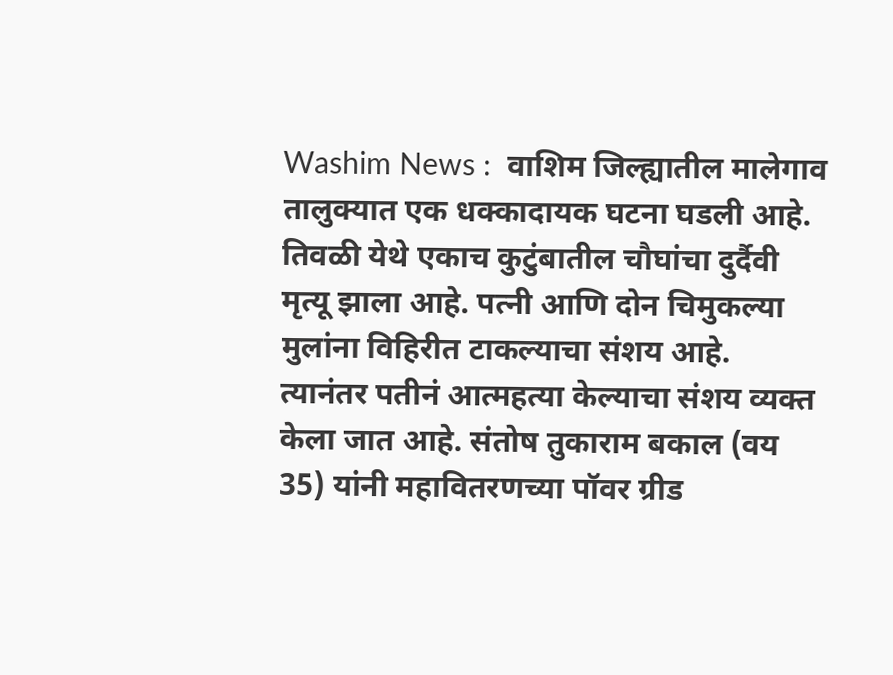Washim News :  वाशिम जिल्ह्यातील मालेगाव तालुक्यात एक धक्कादायक घटना घडली आहे. तिवळी येथे एकाच कुटुंबातील चौघांचा दुर्दैवी मृत्यू झाला आहे. पत्नी आणि दोन चिमुकल्या मुलांना विहिरीत टाकल्याचा संशय आहे.  त्यानंतर पतीनं आत्महत्या केल्याचा संशय व्यक्त केला जात आहे. संतोष तुकाराम बकाल (वय 35) यांनी महावितरणच्या पॉवर ग्रीड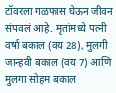टॉवरला गळफास घेऊन जीवन संपवलं आहे. मृतांमध्ये पत्नी वर्षा बकाल (वय 28), मुलगी जान्हवी बकाल (वय 7) आणि मुलगा सोहम बकाल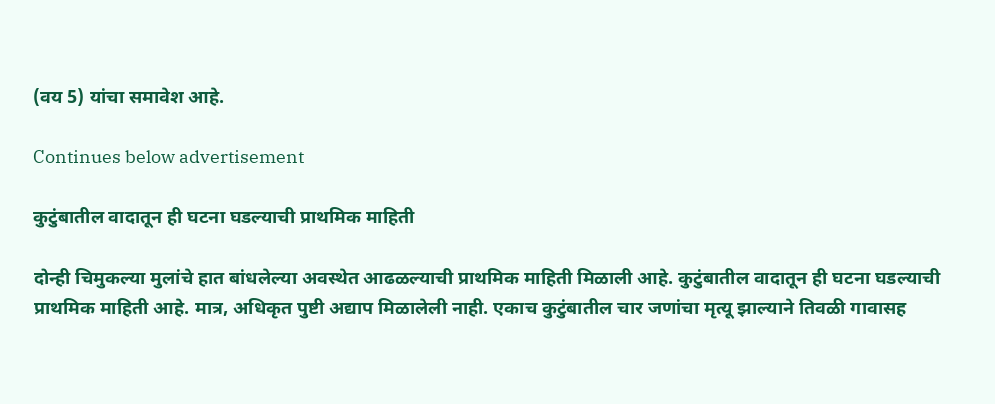(वय 5) यांचा समावेश आहे.

Continues below advertisement

कुटुंबातील वादातून ही घटना घडल्याची प्राथमिक माहिती

दोन्ही चिमुकल्या मुलांचे हात बांधलेल्या अवस्थेत आढळल्याची प्राथमिक माहिती मिळाली आहे. कुटुंबातील वादातून ही घटना घडल्याची प्राथमिक माहिती आहे. मात्र, अधिकृत पुष्टी अद्याप मिळालेली नाही. एकाच कुटुंबातील चार जणांचा मृत्यू झाल्याने तिवळी गावासह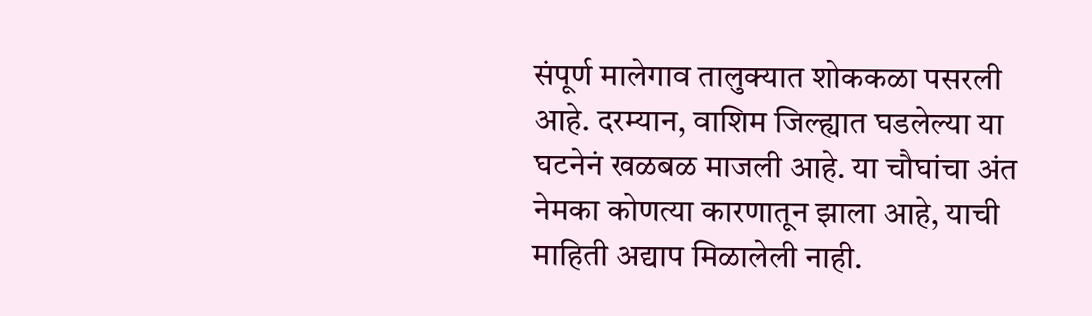संपूर्ण मालेगाव तालुक्यात शोककळा पसरली आहे. दरम्यान, वाशिम जिल्ह्यात घडलेल्या या घटनेनं खळबळ माजली आहे. या चौघांचा अंत नेमका कोणत्या कारणातून झाला आहे, याची माहिती अद्याप मिळालेली नाही.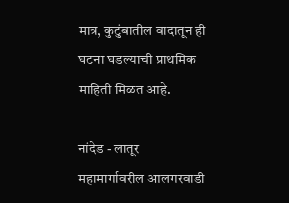मात्र, कुटुंबातील वादातून ही घटना घडल्याची प्राथमिक माहिती मिळत आहे.

नांदेड - लातूर महामार्गावरील आलगरवाडी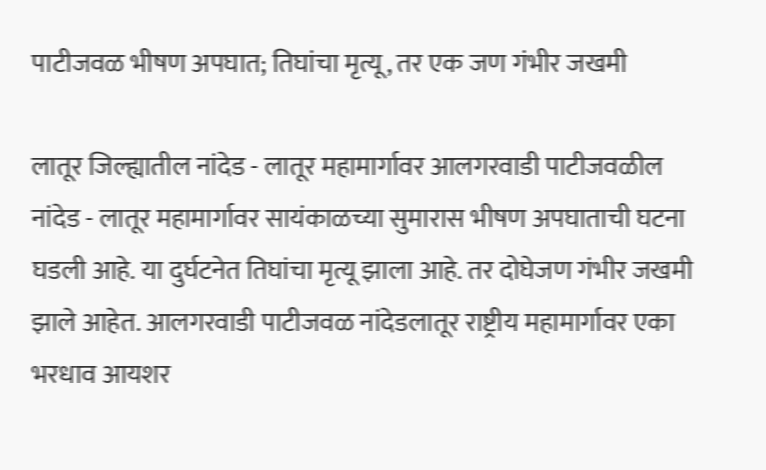पाटीजवळ भीषण अपघात; तिघांचा मृत्यू, तर एक जण गंभीर जखमी

लातूर जिल्ह्यातील नांदेड - लातूर महामार्गावर आलगरवाडी पाटीजवळील नांदेड - लातूर महामार्गावर सायंकाळच्या सुमारास भीषण अपघाताची घटना घडली आहे. या दुर्घटनेत तिघांचा मृत्यू झाला आहे. तर दोघेजण गंभीर जखमी झाले आहेत. आलगरवाडी पाटीजवळ नांदेडलातूर राष्ट्रीय महामार्गावर एका भरधाव आयशर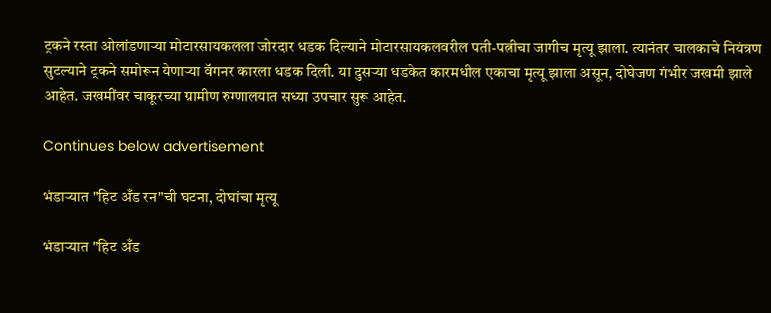ट्रकने रस्ता ओलांडणाऱ्या मोटारसायकलला जोरदार धडक दिल्याने मोटारसायकलवरील पती-पत्नीचा जागीच मृत्यू झाला. त्यानंतर चालकाचे नियंत्रण सुटल्याने ट्रकने समोरून येणाऱ्या वॅगनर कारला धडक दिली. या दुसऱ्या धडकेत कारमधील एकाचा मृत्यू झाला असून, दोघेजण गंभीर जखमी झाले आहेत. जखमींवर चाकूरच्या ग्रामीण रुग्णालयात सध्या उपचार सुरू आहेत.

Continues below advertisement

भंडाऱ्यात "हिट अँड रन"ची घटना, दोघांचा मृत्यू

भंडाऱ्यात "हिट अँड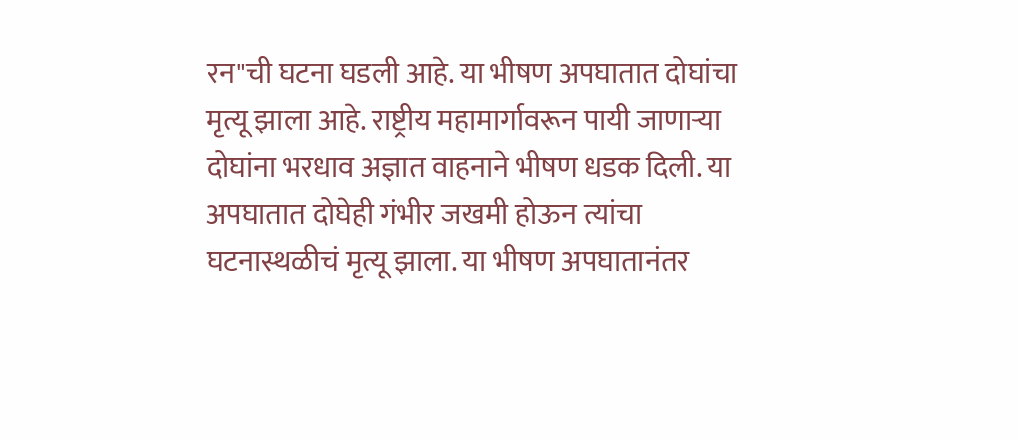रन"ची घटना घडली आहे. या भीषण अपघातात दोघांचा मृत्यू झाला आहे. राष्ट्रीय महामार्गावरून पायी जाणाऱ्या दोघांना भरधाव अज्ञात वाहनाने भीषण धडक दिली. या अपघातात दोघेही गंभीर जखमी होऊन त्यांचा घटनास्थळीचं मृत्यू झाला. या भीषण अपघातानंतर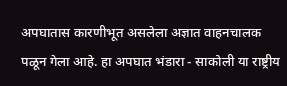अपघातास कारणीभूत असलेला अज्ञात वाहनचालक पळून गेला आहे. हा अपघात भंडारा - साकोली या राष्ट्रीय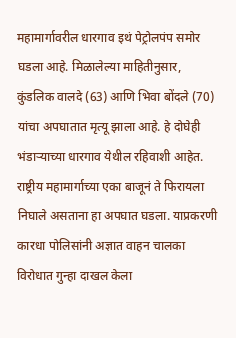महामार्गावरील धारगाव इथं पेट्रोलपंप समोर घडला आहे. मिळालेल्या माहितीनुसार, कुंडलिक वालदे (63) आणि भिवा बोंदले (70) यांचा अपघातात मृत्यू झाला आहे. हे दोघेही भंडाऱ्याच्या धारगाव येथील रहिवाशी आहेत. राष्ट्रीय महामार्गाच्या एका बाजूनं ते फिरायला निघाले असताना हा अपघात घडला. याप्रकरणी कारधा पोलिसांनी अज्ञात वाहन चालका विरोधात गुन्हा दाखल केला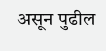असून पुढील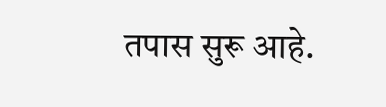तपास सुरू आहे.